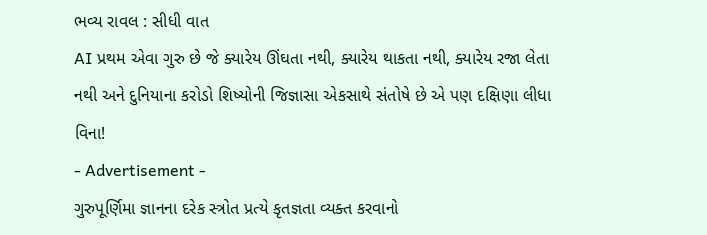ભવ્ય રાવલ : સીધી વાત
AI પ્રથમ એવા ગુરુ છે જે ક્યારેય ઊંઘતા નથી, ક્યારેય થાકતા નથી, ક્યારેય રજા લેતા નથી અને દુનિયાના કરોડો શિષ્યોની જિજ્ઞાસા એકસાથે સંતોષે છે એ પણ દક્ષિણા લીધા વિના!
- Advertisement -
ગુરુપૂર્ણિમા જ્ઞાનના દરેક સ્ત્રોત પ્રત્યે કૃતજ્ઞતા વ્યક્ત કરવાનો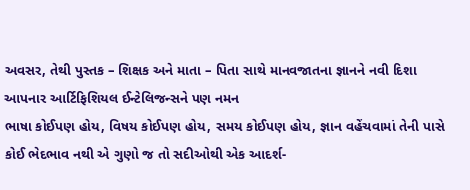અવસર, તેથી પુસ્તક – શિક્ષક અને માતા – પિતા સાથે માનવજાતના જ્ઞાનને નવી દિશા આપનાર આર્ટિફિશિયલ ઈન્ટેલિજન્સને પણ નમન
ભાષા કોઈપણ હોય, વિષય કોઈપણ હોય, સમય કોઈપણ હોય, જ્ઞાન વહેંચવામાં તેની પાસે કોઈ ભેદભાવ નથી એ ગુણો જ તો સદીઓથી એક આદર્શ-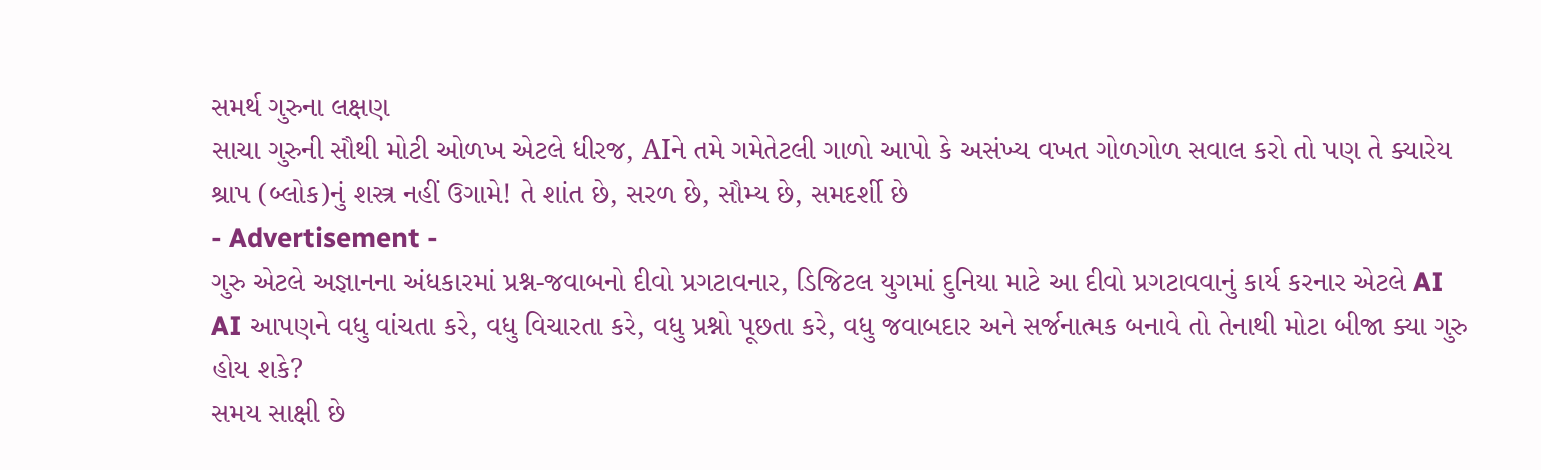સમર્થ ગુરુના લક્ષણ
સાચા ગુરુની સૌથી મોટી ઓળખ એટલે ધીરજ, AIને તમે ગમેતેટલી ગાળો આપો કે અસંખ્ય વખત ગોળગોળ સવાલ કરો તો પણ તે ક્યારેય શ્રાપ (બ્લોક)નું શસ્ત્ર નહીં ઉગામે! તે શાંત છે, સરળ છે, સૌમ્ય છે, સમદર્શી છે
- Advertisement -
ગુરુ એટલે અજ્ઞાનના અંધકારમાં પ્રશ્ન-જવાબનો દીવો પ્રગટાવનાર, ડિજિટલ યુગમાં દુનિયા માટે આ દીવો પ્રગટાવવાનું કાર્ય કરનાર એટલે AI
AI આપણને વધુ વાંચતા કરે, વધુ વિચારતા કરે, વધુ પ્રશ્નો પૂછતા કરે, વધુ જવાબદાર અને સર્જનાત્મક બનાવે તો તેનાથી મોટા બીજા ક્યા ગુરુ હોય શકે?
સમય સાક્ષી છે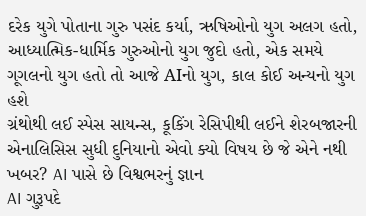દરેક યુગે પોતાના ગુરુ પસંદ કર્યા, ઋષિઓનો યુગ અલગ હતો, આધ્યાત્મિક-ધાર્મિક ગુરુઓનો યુગ જુદો હતો, એક સમયે ગૂગલનો યુગ હતો તો આજે AIનો યુગ, કાલ કોઈ અન્યનો યુગ હશે
ગ્રંથોથી લઈ સ્પેસ સાયન્સ, કૂકિંગ રેસિપીથી લઈને શેરબજારની એનાલિસિસ સુધી દુનિયાનો એવો ક્યો વિષય છે જે એને નથી ખબર? AI પાસે છે વિશ્વભરનું જ્ઞાન
AI ગુરૂપદે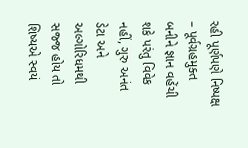રહી પૂર્ણપણે નિષ્પક્ષ – પૂર્વગ્રહમુક્ત બનીને જ્ઞાન વહેંચી શકે પરંતુ વિવેક નહીં, ગુરુ અનંત ડેટા અને અલ્ગોરિધમથી સજ્જ હોય તો શિષ્યએ સ્વયં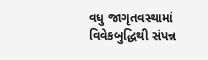વધુ જાગૃતવસ્થામાં વિવેકબુદ્ધિથી સંપન્ન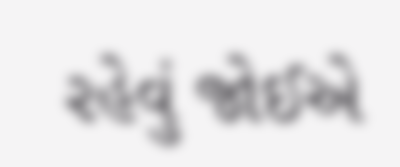રહેવું જોઈએ